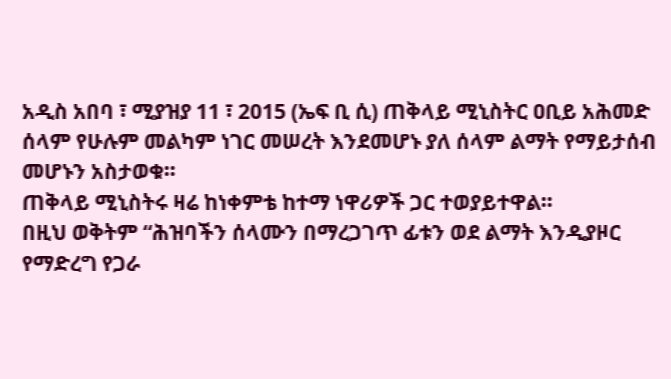አዲስ አበባ ፣ ሚያዝያ 11 ፣ 2015 (ኤፍ ቢ ሲ) ጠቅላይ ሚኒስትር ዐቢይ አሕመድ ሰላም የሁሉም መልካም ነገር መሠረት እንደመሆኑ ያለ ሰላም ልማት የማይታሰብ መሆኑን አስታወቁ።
ጠቅላይ ሚኒስትሩ ዛሬ ከነቀምቴ ከተማ ነዋሪዎች ጋር ተወያይተዋል።
በዚህ ወቅትም “ሕዝባችን ሰላሙን በማረጋገጥ ፊቱን ወደ ልማት እንዲያዞር የማድረግ የጋራ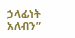ኃላፊነት አለብን”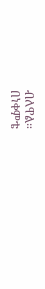ብለዋል።
በነቀምቴ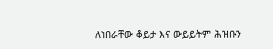ለነበራቸው ቆይታ እና ውይይትም ሕዝቡን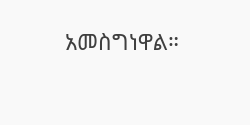አመስግነዋል።